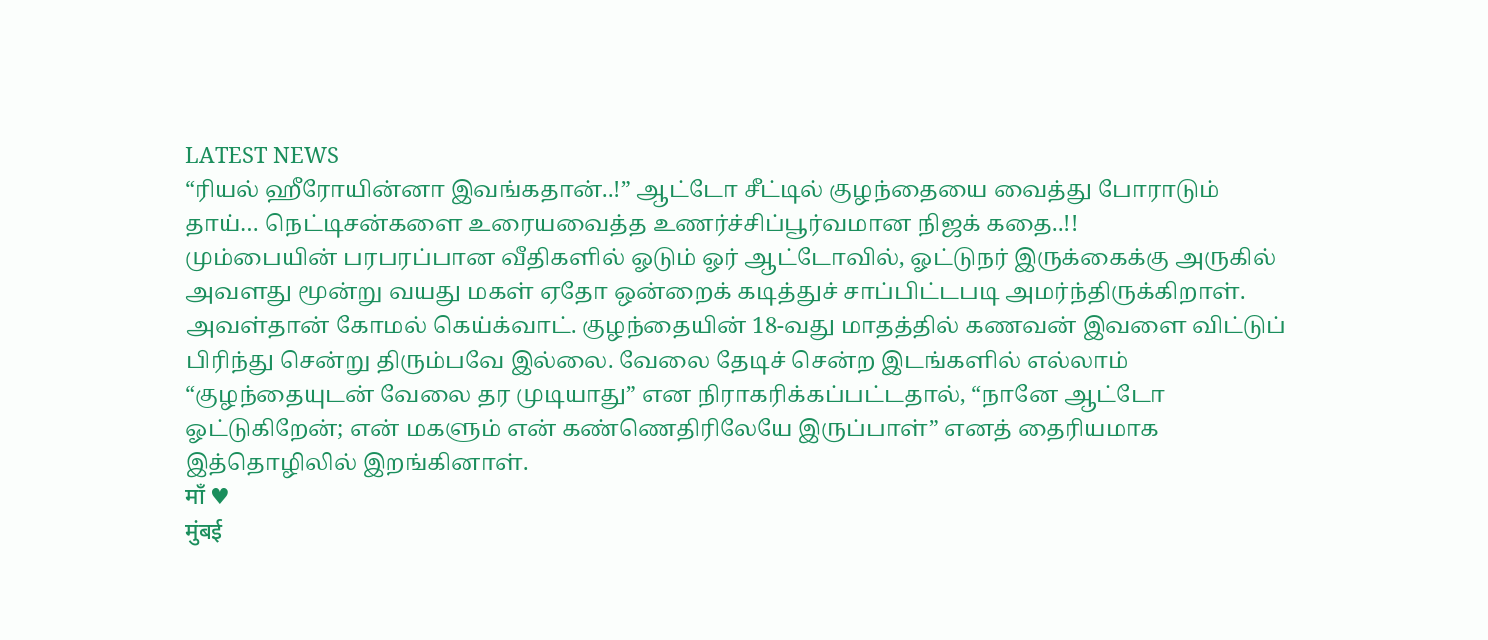LATEST NEWS
“ரியல் ஹீரோயின்னா இவங்கதான்..!” ஆட்டோ சீட்டில் குழந்தையை வைத்து போராடும் தாய்… நெட்டிசன்களை உரையவைத்த உணர்ச்சிப்பூர்வமான நிஜக் கதை..!!
மும்பையின் பரபரப்பான வீதிகளில் ஓடும் ஓர் ஆட்டோவில், ஓட்டுநர் இருக்கைக்கு அருகில் அவளது மூன்று வயது மகள் ஏதோ ஒன்றைக் கடித்துச் சாப்பிட்டபடி அமர்ந்திருக்கிறாள். அவள்தான் கோமல் கெய்க்வாட். குழந்தையின் 18-வது மாதத்தில் கணவன் இவளை விட்டுப் பிரிந்து சென்று திரும்பவே இல்லை. வேலை தேடிச் சென்ற இடங்களில் எல்லாம் “குழந்தையுடன் வேலை தர முடியாது” என நிராகரிக்கப்பட்டதால், “நானே ஆட்டோ ஓட்டுகிறேன்; என் மகளும் என் கண்ணெதிரிலேயே இருப்பாள்” எனத் தைரியமாக இத்தொழிலில் இறங்கினாள்.
माँ ♥
मुंबई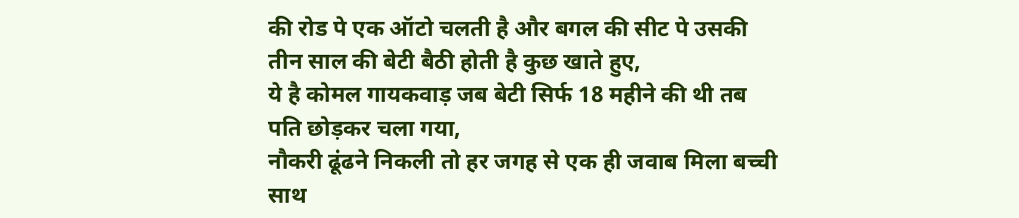की रोड पे एक ऑटो चलती है और बगल की सीट पे उसकी तीन साल की बेटी बैठी होती है कुछ खाते हुए,
ये है कोमल गायकवाड़ जब बेटी सिर्फ 18 महीने की थी तब पति छोड़कर चला गया,
नौकरी ढूंढने निकली तो हर जगह से एक ही जवाब मिला बच्ची साथ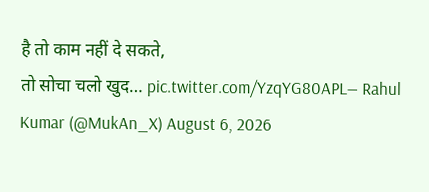है तो काम नहीं दे सकते,
तो सोचा चलो खुद… pic.twitter.com/YzqYG80APL— Rahul Kumar (@MukAn_X) August 6, 2026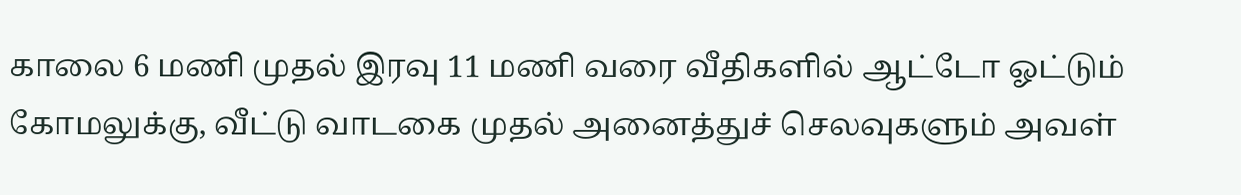காலை 6 மணி முதல் இரவு 11 மணி வரை வீதிகளில் ஆட்டோ ஓட்டும் கோமலுக்கு, வீட்டு வாடகை முதல் அனைத்துச் செலவுகளும் அவள்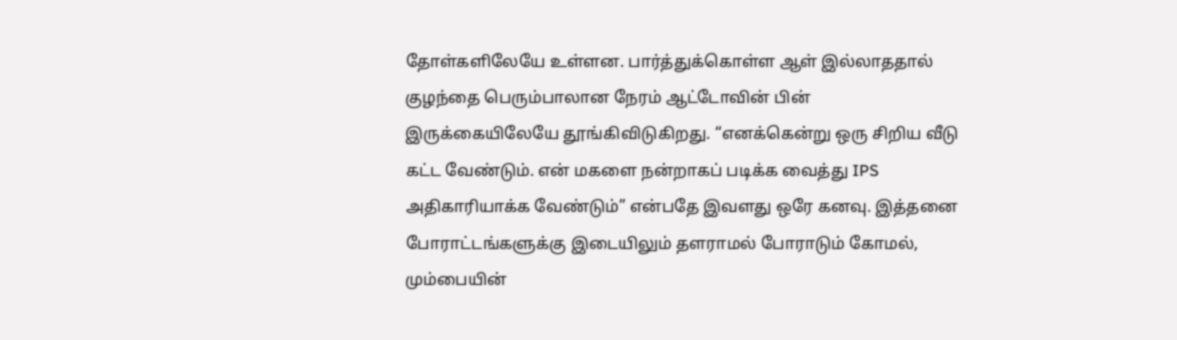தோள்களிலேயே உள்ளன. பார்த்துக்கொள்ள ஆள் இல்லாததால் குழந்தை பெரும்பாலான நேரம் ஆட்டோவின் பின் இருக்கையிலேயே தூங்கிவிடுகிறது. “எனக்கென்று ஒரு சிறிய வீடு கட்ட வேண்டும். என் மகளை நன்றாகப் படிக்க வைத்து IPS அதிகாரியாக்க வேண்டும்” என்பதே இவளது ஒரே கனவு. இத்தனை போராட்டங்களுக்கு இடையிலும் தளராமல் போராடும் கோமல், மும்பையின்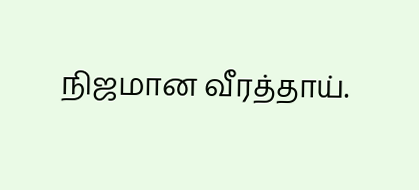நிஜமான வீரத்தாய்.